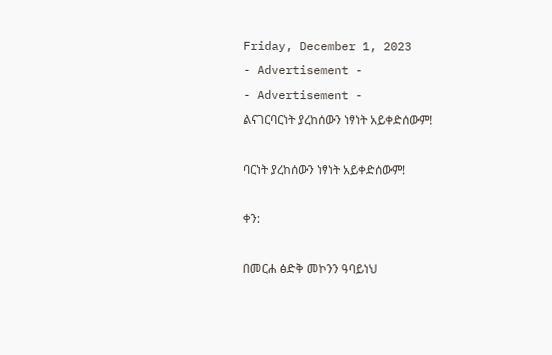Friday, December 1, 2023
- Advertisement -
- Advertisement -
ልናገርባርነት ያረከሰውን ነፃነት አይቀድሰውም!

ባርነት ያረከሰውን ነፃነት አይቀድሰውም!

ቀን:

በመርሐ ፅድቅ መኮንን ዓባይነህ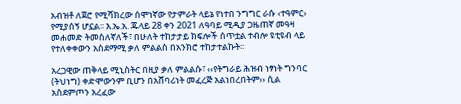አብዝቶ ለጀሮ የሚሻክረው ሰሞነኛው የታምራት ላይኔ የነተበ ንግግር ራሱ ‹ተዓምር› የሚያሰኝ ሆኗል፡፡ እ.ኤ.አ. ጁላይ 28 ቀን 2021 ለዓባይ ሚዲያ ጋዜጠኛ መዓዛ መሐመድ ትመስለኛለች፣ በሁለት ተከታታይ ክፍሎች ሰጥቷል ተብሎ ዩቲዩብ ላይ የተለቀቀውን አስደማሚ ቃለ ምልልስ በአንክሮ ተከታተልኩት፡፡

አረጋዊው ጠቅላይ ሚኒስትር በዚያ ቃለ ምልልሱ፣ ‹‹የትግራይ ሕዝብ ነፃነት ግንባር (ትህነግ) ቀድሞውንም ቢሆን በአሸባሪነት መፈረጅ አልነበረበትም›› ሲል አስደምጦን አረፈው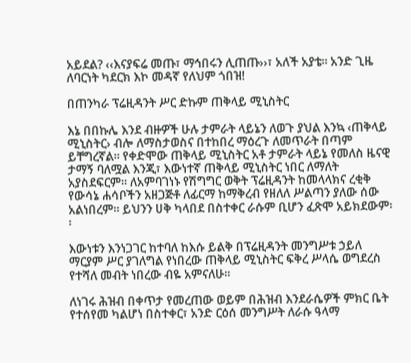አይደል? ‹‹እናያፍሬ መጡ፣ ማኅበሩን ሊጠጡ››፣ አለች አያቴ፡፡ አንድ ጊዜ ለባርነት ካደርክ እኮ መዳኛ የለህም ጎበዝ!

በጠንካራ ፕሬዚዳንት ሥር ድኩም ጠቅላይ ሚኒስትር

እኔ በበኩሌ እንደ ብዙዎች ሁሉ ታምራት ላይኔን ለወጉ ያህል እንኳ ‹ጠቅላይ ሚኒስትር› ብሎ ለማስታወስና በተከበረ ማዕረጉ ለመጥራት በጣም ይቸግረኛል፡፡ የቀድሞው ጠቅላይ ሚኒስትር አቶ ታምራት ላይኔ የመለስ ዜናዊ ታማኝ ባለሟል እንጂ፣ እውነተኛ ጠቅላይ ሚኒስትር ነበር ለማለት አያስደፍርም፡፡ ለአምባገነኑ የሽግግር ወቅት ፕሬዚዳንት ከመላላክና ረቂቅ የውሳኔ ሐሳቦችን አዘጋጅቶ ለፊርማ ከማቅረብ የዘለለ ሥልጣን ያለው ሰው አልነበረም፡፡ ይህንን ሀቅ ካላበደ በስተቀር ራሱም ቢሆን ፈጽሞ አይክደውም፡፡

እውነቱን እንነጋገር ከተባለ ከእሱ ይልቅ በፕሬዚዳንት መንግሥቱ ኃይለ ማርያም ሥር ያገለግል የነበረው ጠቅላይ ሚኒስትር ፍቅረ ሥላሴ ወግደረስ የተሻለ መብት ነበረው ብዬ አምናለሁ፡፡

ለነገሩ ሕዝብ በቀጥታ የመረጠው ወይም በሕዝብ እንደራሴዎች ምክር ቤት የተሰየመ ካልሆነ በስተቀር፣ አንድ ርዕሰ መንግሥት ለራሱ ዓላማ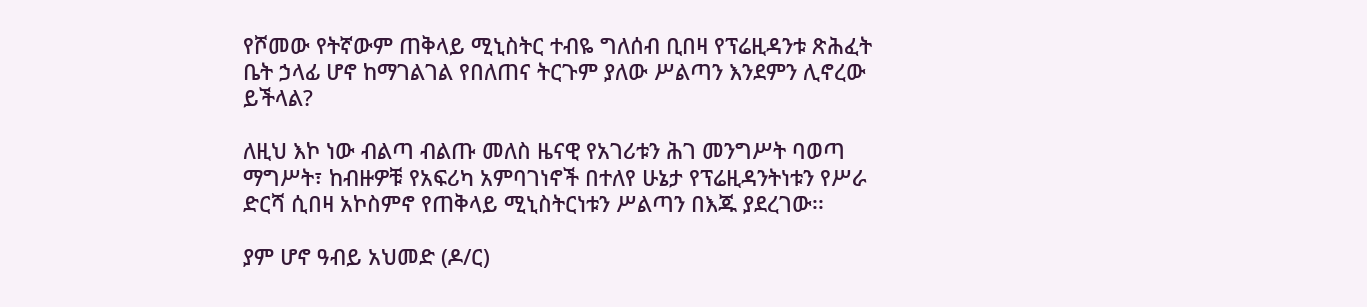የሾመው የትኛውም ጠቅላይ ሚኒስትር ተብዬ ግለሰብ ቢበዛ የፕሬዚዳንቱ ጽሕፈት ቤት ኃላፊ ሆኖ ከማገልገል የበለጠና ትርጉም ያለው ሥልጣን እንደምን ሊኖረው ይችላል?

ለዚህ እኮ ነው ብልጣ ብልጡ መለስ ዜናዊ የአገሪቱን ሕገ መንግሥት ባወጣ ማግሥት፣ ከብዙዎቹ የአፍሪካ አምባገነኖች በተለየ ሁኔታ የፕሬዚዳንትነቱን የሥራ ድርሻ ሲበዛ አኮስምኖ የጠቅላይ ሚኒስትርነቱን ሥልጣን በእጁ ያደረገው፡፡

ያም ሆኖ ዓብይ አህመድ (ዶ/ር)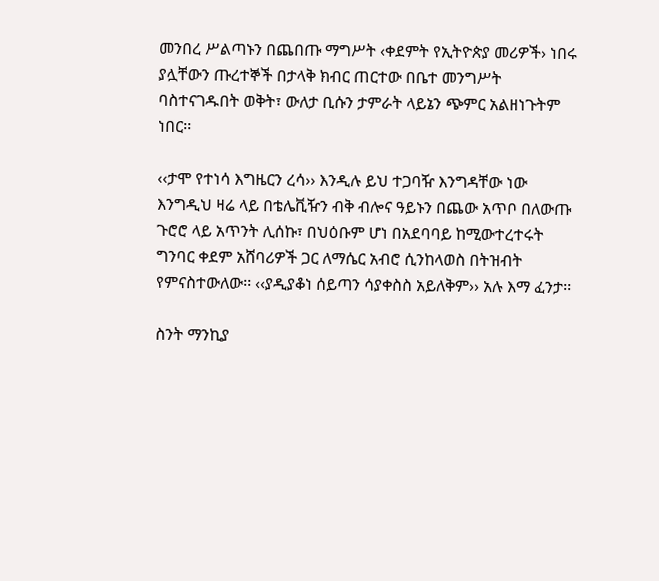መንበረ ሥልጣኑን በጨበጡ ማግሥት ‹ቀደምት የኢትዮጵያ መሪዎች› ነበሩ ያሏቸውን ጡረተኞች በታላቅ ክብር ጠርተው በቤተ መንግሥት ባስተናገዱበት ወቅት፣ ውለታ ቢሱን ታምራት ላይኔን ጭምር አልዘነጉትም ነበር፡፡

‹‹ታሞ የተነሳ እግዜርን ረሳ›› እንዲሉ ይህ ተጋባዥ እንግዳቸው ነው እንግዲህ ዛሬ ላይ በቴሌቪዥን ብቅ ብሎና ዓይኑን በጨው አጥቦ በለውጡ ጉሮሮ ላይ አጥንት ሊሰኩ፣ በህዕቡም ሆነ በአደባባይ ከሚውተረተሩት ግንባር ቀደም አሸባሪዎች ጋር ለማሴር አብሮ ሲንከላወስ በትዝብት የምናስተውለው፡፡ ‹‹ያዲያቆነ ሰይጣን ሳያቀስስ አይለቅም›› አሉ እማ ፈንታ፡፡

ስንት ማንኪያ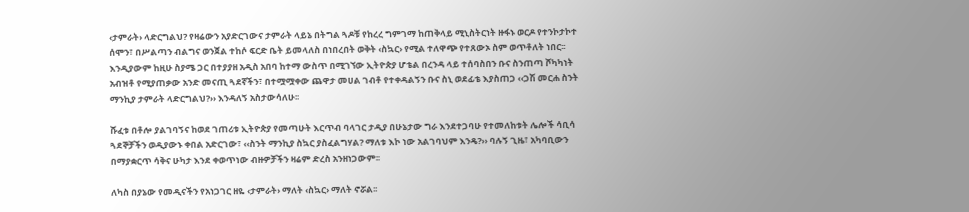‹ታምራት› ላድርግልህ? የዛሬውን አያድርገውና ታምራት ላይኔ በትግል ጓዶቹ የከረረ ግምገማ ከጠቅላይ ሚኒስትርነት ዙፋኑ ወርዶ የተንኮታኮተ ሰሞን፣ በሥልጣን ብልግና ወንጀል ተከሶ ፍርድ ቤት ይመላለስ በነበረበት ወቅት ‹ስኳር› የሚል ተለዋጭ የተጸውኦ ስም ወጥቶለት ነበር፡፡ እንዲያውም ከዚሁ ስያሜ ጋር በተያያዘ አዲስ አበባ ከተማ ውስጥ በሚገኘው ኢትዮጵያ ሆቴል በረንዳ ላይ ተሰባስበን ቡና ስንጠጣ ሾካካነት አብዝቶ የሚያጠቃው አንድ መናጢ ጓደኛችን፣ በተሟሟቀው ጨዋታ መሀል ገብቶ የተቀዳልኝን ቡና ስኒ ወደፊቴ እያስጠጋ ‹‹ጋሽ መርሐ ስንት ማንኪያ ታምራት ላድርግልህ?›› እንዳለኝ አስታውሳለሁ፡፡

ሹፈቱ በቶሎ ያልገባኝና ከወደ ገጠሪቱ ኢትዮጵያ የመጣሁት እርጥብ ባላገር ታዲያ በሁኔታው ግራ እንደተጋባሁ የተመለከቱት ሌሎች ሳቢሳ ጓደኞቻችን ወዲያውኑ ቀበል አድርገው፣ ‹‹ስንት ማንኪያ ስኳር ያስፈልግሃል? ማለቱ እኮ ነው አልገባህም እንዴ?›› ባሉኝ ጊዜ፣ አካባቢውን በማያቋርጥ ሳቅና ሁካታ እንደ ቀወጥነው ብዙዎቻችን ዛሬም ድረስ አንዘነጋውም፡፡

ለካስ በያኔው የመዲናችን የአነጋገር ዘዬ ‹ታምራት› ማለት ‹ስኳር› ማለት ኖሯል፡፡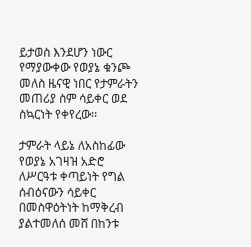ይታወስ እንደሆን ነውር የማያውቀው የወያኔ ቁንጮ መለስ ዜናዊ ነበር የታምራትን መጠሪያ ስም ሳይቀር ወደ ስኳርነት የቀየረው፡፡

ታምራት ላይኔ ለአስከፊው የወያኔ አገዛዝ አድሮ ለሥርዓቱ ቀጣይነት የግል ሰብዕናውን ሳይቀር በመስዋዕትነት ከማቅረብ ያልተመለሰ መሸ በከንቱ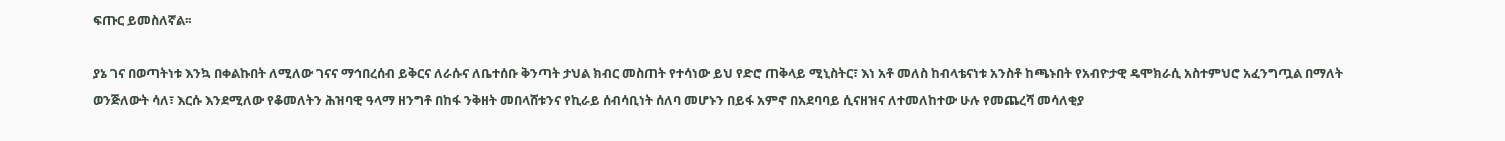ፍጡር ይመስለኛል፡፡

ያኔ ገና በወጣትነቱ እንኳ በቀልኩበት ለሚለው ገናና ማኅበረሰብ ይቅርና ለራሱና ለቤተሰቡ ቅንጣት ታህል ክብር መስጠት የተሳነው ይህ የድሮ ጠቅላይ ሚኒስትር፣ እነ አቶ መለስ ከብላቴናነቱ አንስቶ ከጫኑበት የአብዮታዊ ዴሞክራሲ አስተምህሮ አፈንግጧል በማለት ወንጅለውት ሳለ፣ እርሱ እንደሚለው የቆመለትን ሕዝባዊ ዓላማ ዘንግቶ በከፋ ንቅዘት መበላሸቱንና የኪራይ ሰብሳቢነት ሰለባ መሆኑን በይፋ አምኖ በአደባባይ ሲናዘዝና ለተመለከተው ሁሉ የመጨረሻ መሳለቂያ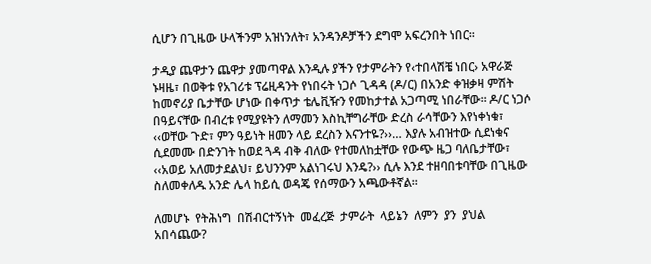ሲሆን በጊዜው ሁላችንም አዝነንለት፣ አንዳንዶቻችን ደግሞ አፍረንበት ነበር፡፡

ታዲያ ጨዋታን ጨዋታ ያመጣዋል እንዲሉ ያችን የታምራትን የ‹ተበላሽቼ ነበር› አዋራጅ ኑዛዜ፣ በወቅቱ የአገሪቱ ፕሬዚዳንት የነበሩት ነጋሶ ጊዳዳ (ዶ/ር) በአንድ ቀዝቃዛ ምሽት ከመኖሪያ ቤታቸው ሆነው በቀጥታ ቴሌቪዥን የመከታተል አጋጣሚ ነበራቸው፡፡ ዶ/ር ነጋሶ በዓይናቸው በብረቱ የሚያዩትን ለማመን እስኪቸግራቸው ድረስ ራሳቸውን እየነቀነቁ፣ ‹‹ወቸው ጉድ፣ ምን ዓይነት ዘመን ላይ ደረስን እናንተዬ?››… እያሉ አብዝተው ሲደነቁና ሲደመሙ በድንገት ከወደ ጓዳ ብቅ ብለው የተመለከቷቸው የውጭ ዜጋ ባለቤታቸው፣ ‹‹አወይ አለመታደልህ፣ ይህንንም አልነገሩህ እንዴ?›› ሲሉ እንደ ተዘባበቱባቸው በጊዜው ስለመቀለዱ አንድ ሌላ ከይሲ ወዳጄ የሰማውን አጫውቶኛል፡፡

ለመሆኑ  የትሕነግ  በሽብርተኝነት  መፈረጅ  ታምራት  ላይኔን  ለምን  ያን  ያህል አበሳጨው?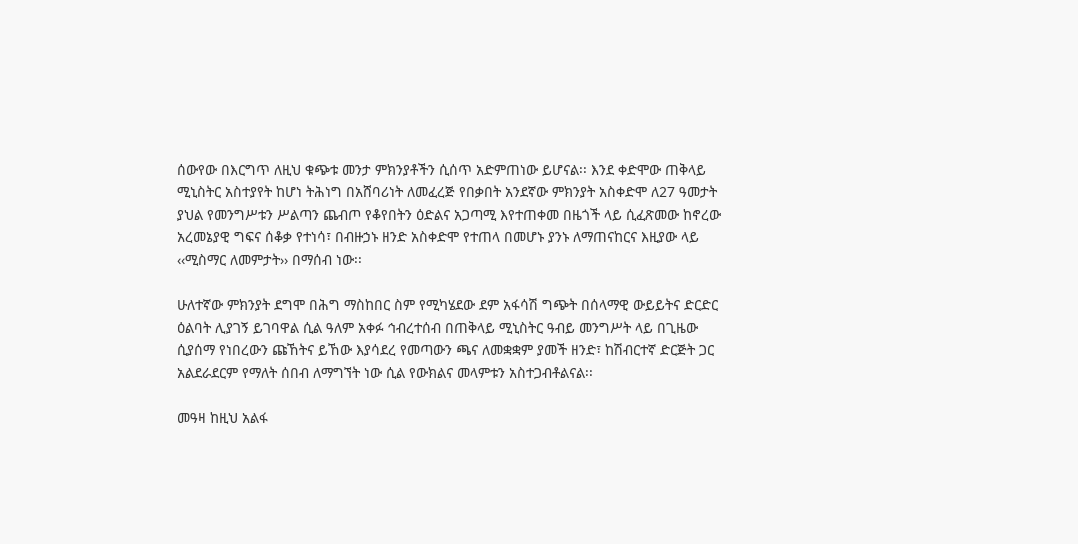ሰውየው በእርግጥ ለዚህ ቁጭቱ መንታ ምክንያቶችን ሲሰጥ አድምጠነው ይሆናል፡፡ እንደ ቀድሞው ጠቅላይ ሚኒስትር አስተያየት ከሆነ ትሕነግ በአሸባሪነት ለመፈረጅ የበቃበት አንደኛው ምክንያት አስቀድሞ ለ27 ዓመታት ያህል የመንግሥቱን ሥልጣን ጨብጦ የቆየበትን ዕድልና አጋጣሚ እየተጠቀመ በዜጎች ላይ ሲፈጽመው ከኖረው አረመኔያዊ ግፍና ሰቆቃ የተነሳ፣ በብዙኃኑ ዘንድ አስቀድሞ የተጠላ በመሆኑ ያንኑ ለማጠናከርና እዚያው ላይ ‹‹ሚስማር ለመምታት›› በማሰብ ነው፡፡

ሁለተኛው ምክንያት ደግሞ በሕግ ማስከበር ስም የሚካሄደው ደም አፋሳሽ ግጭት በሰላማዊ ውይይትና ድርድር ዕልባት ሊያገኝ ይገባዋል ሲል ዓለም አቀፉ ኅብረተሰብ በጠቅላይ ሚኒስትር ዓብይ መንግሥት ላይ በጊዜው ሲያሰማ የነበረውን ጩኸትና ይኸው እያሳደረ የመጣውን ጫና ለመቋቋም ያመች ዘንድ፣ ከሽብርተኛ ድርጅት ጋር አልደራደርም የማለት ሰበብ ለማግኘት ነው ሲል የውክልና መላምቱን አስተጋብቶልናል፡፡

መዓዛ ከዚህ አልፋ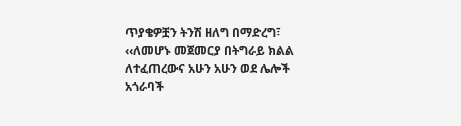ጥያቄዎቿን ትንሽ ዘለግ በማድረግ፣ ‹‹ለመሆኑ መጀመርያ በትግራይ ክልል ለተፈጠረውና አሁን አሁን ወደ ሌሎች አጎራባች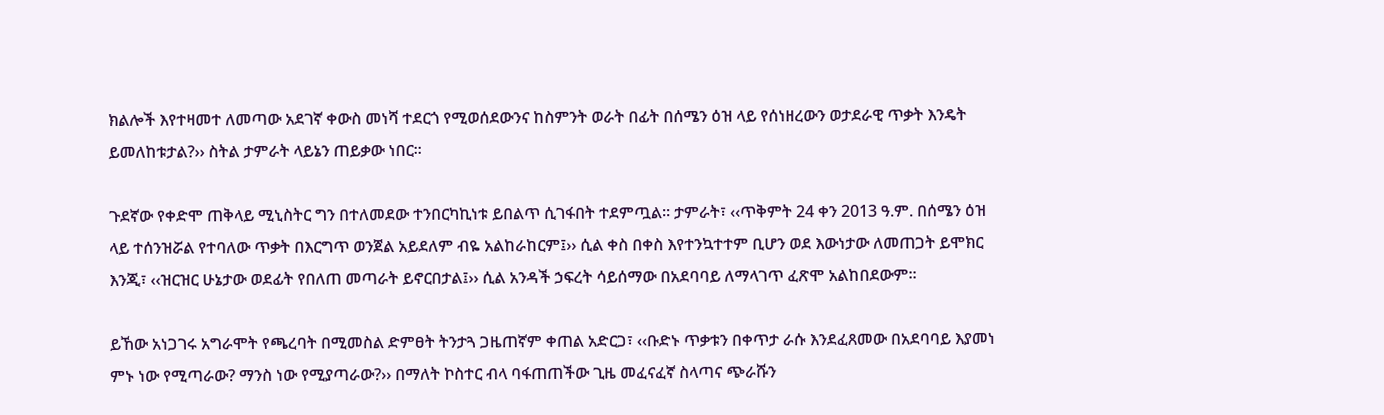ክልሎች እየተዛመተ ለመጣው አደገኛ ቀውስ መነሻ ተደርጎ የሚወሰደውንና ከስምንት ወራት በፊት በሰሜን ዕዝ ላይ የሰነዘረውን ወታደራዊ ጥቃት እንዴት ይመለከቱታል?›› ስትል ታምራት ላይኔን ጠይቃው ነበር፡፡

ጉደኛው የቀድሞ ጠቅላይ ሚኒስትር ግን በተለመደው ተንበርካኪነቱ ይበልጥ ሲገፋበት ተደምጧል፡፡ ታምራት፣ ‹‹ጥቅምት 24 ቀን 2013 ዓ.ም. በሰሜን ዕዝ ላይ ተሰንዝሯል የተባለው ጥቃት በእርግጥ ወንጀል አይደለም ብዬ አልከራከርም፤›› ሲል ቀስ በቀስ እየተንኳተተም ቢሆን ወደ እውነታው ለመጠጋት ይሞክር እንጂ፣ ‹‹ዝርዝር ሁኔታው ወደፊት የበለጠ መጣራት ይኖርበታል፤›› ሲል አንዳች ኃፍረት ሳይሰማው በአደባባይ ለማላገጥ ፈጽሞ አልከበደውም፡፡

ይኸው አነጋገሩ አግራሞት የጫረባት በሚመስል ድምፀት ትንታጓ ጋዜጠኛም ቀጠል አድርጋ፣ ‹‹ቡድኑ ጥቃቱን በቀጥታ ራሱ እንደፈጸመው በአደባባይ እያመነ ምኑ ነው የሚጣራው? ማንስ ነው የሚያጣራው?›› በማለት ኮስተር ብላ ባፋጠጠችው ጊዜ መፈናፈኛ ስላጣና ጭራሹን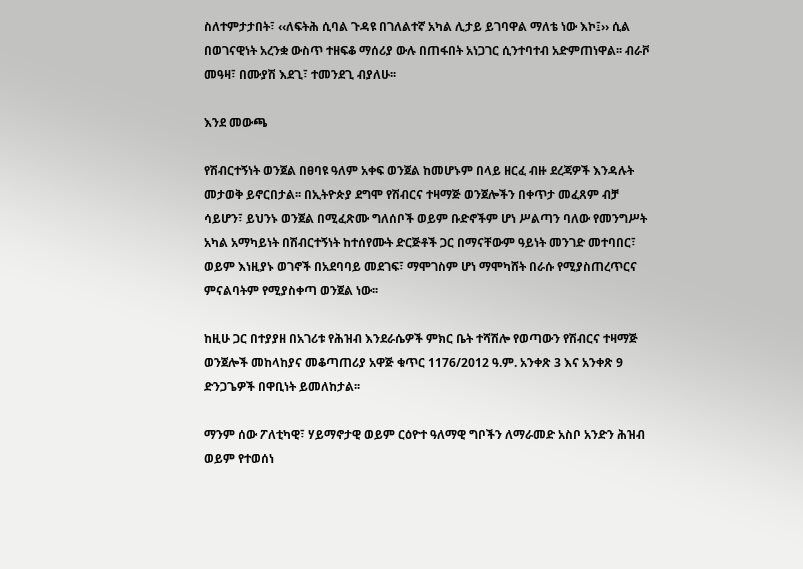ስለተምታታበት፣ ‹‹ለፍትሕ ሲባል ጉዳዩ በገለልተኛ አካል ሊታይ ይገባዋል ማለቴ ነው እኮ፤›› ሲል በወገናዊነት አረንቋ ውስጥ ተዘፍቆ ማሰሪያ ውሉ በጠፋበት አነጋገር ሲንተባተብ አድምጠነዋል፡፡ ብራቮ መዓዛ፣ በሙያሽ እደጊ፣ ተመንደጊ ብያለሁ፡፡

እንደ መውጫ

የሽብርተኝነት ወንጀል በፀባዩ ዓለም አቀፍ ወንጀል ከመሆኑም በላይ ዘርፈ ብዙ ደረጃዎች እንዳሉት መታወቅ ይኖርበታል፡፡ በኢትዮጵያ ደግሞ የሽብርና ተዛማጅ ወንጀሎችን በቀጥታ መፈጸም ብቻ ሳይሆን፣ ይህንኑ ወንጀል በሚፈጽሙ ግለሰቦች ወይም ቡድኖችም ሆነ ሥልጣን ባለው የመንግሥት አካል አማካይነት በሽብርተኝነት ከተሰየሙት ድርጅቶች ጋር በማናቸውም ዓይነት መንገድ መተባበር፣ ወይም እነዚያኑ ወገኖች በአደባባይ መደገፍ፣ ማሞገስም ሆነ ማሞካሸት በራሱ የሚያስጠረጥርና ምናልባትም የሚያስቀጣ ወንጀል ነው፡፡

ከዚሁ ጋር በተያያዘ በአገሪቱ የሕዝብ እንደራሴዎች ምክር ቤት ተሻሽሎ የወጣውን የሽብርና ተዛማጅ ወንጀሎች መከላከያና መቆጣጠሪያ አዋጅ ቁጥር 1176/2012 ዓ.ም. አንቀጽ 3 እና አንቀጽ 9 ድንጋጌዎች በዋቢነት ይመለከታል፡፡

ማንም ሰው ፖለቲካዊ፣ ሃይማኖታዊ ወይም ርዕዮተ ዓለማዊ ግቦችን ለማራመድ አስቦ አንድን ሕዝብ ወይም የተወሰነ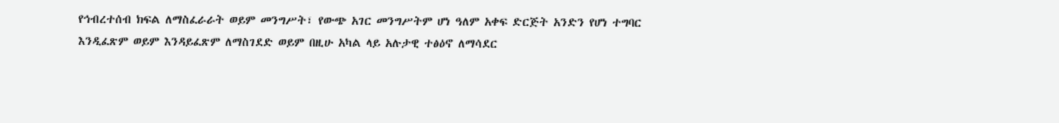የኅብረተሰብ ክፍል ለማስፈራራት ወይም መንግሥት፣ የውጭ አገር መንግሥትም ሆነ ዓለም አቀፍ ድርጅት አንድን የሆነ ተግባር እንዲፈጽም ወይም እንዳይፈጽም ለማስገደድ ወይም በዚሁ አካል ላይ አሉታዊ ተፅዕኖ ለማሳደር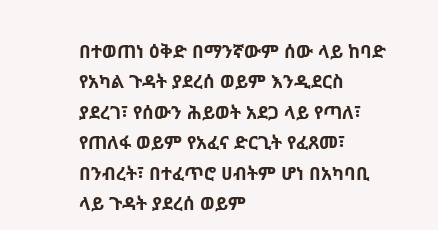በተወጠነ ዕቅድ በማንኛውም ሰው ላይ ከባድ የአካል ጉዳት ያደረሰ ወይም እንዲደርስ ያደረገ፣ የሰውን ሕይወት አደጋ ላይ የጣለ፣ የጠለፋ ወይም የአፈና ድርጊት የፈጸመ፣ በንብረት፣ በተፈጥሮ ሀብትም ሆነ በአካባቢ ላይ ጉዳት ያደረሰ ወይም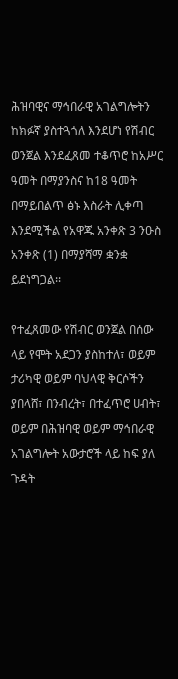ሕዝባዊና ማኅበራዊ አገልግሎትን ከክፉኛ ያስተጓጎለ እንደሆነ የሽብር ወንጀል እንደፈጸመ ተቆጥሮ ከአሥር ዓመት በማያንስና ከ18 ዓመት በማይበልጥ ፅኑ እስራት ሊቀጣ እንደሚችል የአዋጁ አንቀጽ 3 ንዑስ አንቀጽ (1) በማያሻማ ቋንቋ ይደነግጋል፡፡

የተፈጸመው የሽብር ወንጀል በሰው ላይ የሞት አደጋን ያስከተለ፣ ወይም ታሪካዊ ወይም ባህላዊ ቅርሶችን ያበላሸ፣ በንብረት፣ በተፈጥሮ ሀብት፣ ወይም በሕዝባዊ ወይም ማኅበራዊ አገልግሎት አውታሮች ላይ ከፍ ያለ ጉዳት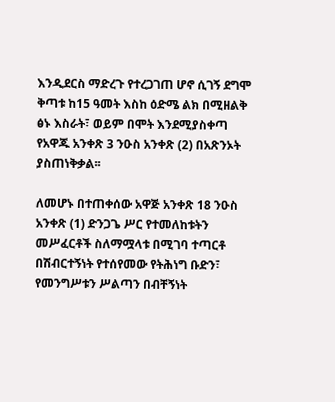እንዲደርስ ማድረጉ የተረጋገጠ ሆኖ ሲገኝ ደግሞ ቅጣቱ ከ15 ዓመት እስከ ዕድሜ ልክ በሚዘልቅ ፅኑ እስራት፣ ወይም በሞት እንደሚያስቀጣ የአዋጁ አንቀጽ 3 ንዑስ አንቀጽ (2) በአጽንኦት ያስጠነቅቃል፡፡

ለመሆኑ በተጠቀሰው አዋጅ አንቀጽ 18 ንዑስ አንቀጽ (1) ድንጋጌ ሥር የተመለከቱትን መሥፈርቶች ስለማሟላቱ በሚገባ ተጣርቶ በሽብርተኝነት የተሰየመው የትሕነግ ቡድን፣ የመንግሥቱን ሥልጣን በብቸኝነት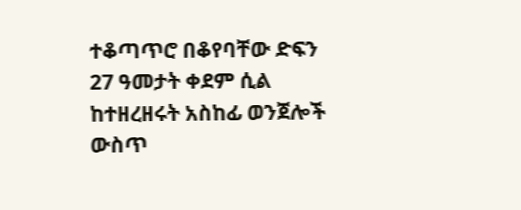ተቆጣጥሮ በቆየባቸው ድፍን 27 ዓመታት ቀደም ሲል ከተዘረዘሩት አስከፊ ወንጀሎች ውስጥ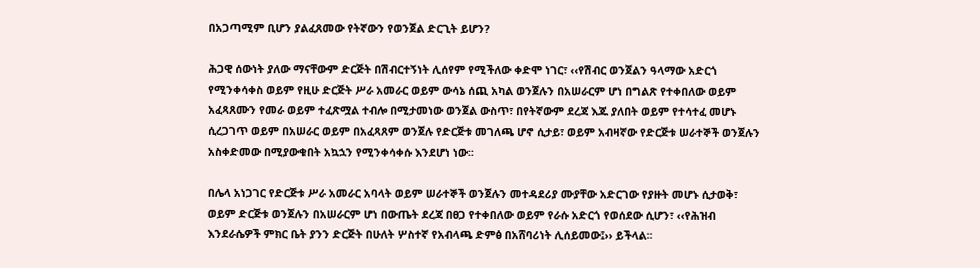በአጋጣሚም ቢሆን ያልፈጸመው የትኛውን የወንጀል ድርጊት ይሆን?

ሕጋዊ ሰውነት ያለው ማናቸውም ድርጅት በሽብርተኝነት ሊሰየም የሚችለው ቀድሞ ነገር፣ ‹‹የሽብር ወንጀልን ዓላማው አድርጎ የሚንቀሳቀስ ወይም የዚሁ ድርጅት ሥራ አመራር ወይም ውሳኔ ሰጪ አካል ወንጀሉን በአሠራርም ሆነ በግልጽ የተቀበለው ወይም አፈጻጸሙን የመራ ወይም ተፈጽሟል ተብሎ በሚታመነው ወንጀል ውስጥ፣ በየትኛውም ደረጃ እጁ ያለበት ወይም የተሳተፈ መሆኑ ሲረጋገጥ ወይም በአሠራር ወይም በአፈጻጸም ወንጀሉ የድርጅቱ መገለጫ ሆኖ ሲታይ፣ ወይም አብዛኛው የድርጅቱ ሠራተኞች ወንጀሉን አስቀድመው በሚያውቁበት አኳኋን የሚንቀሳቀሱ እንደሆነ ነው፡፡

በሌላ አነጋገር የድርጅቱ ሥራ አመራር አባላት ወይም ሠራተኞች ወንጀሉን መተዳደሪያ ሙያቸው አድርገው የያዙት መሆኑ ሲታወቅ፣ ወይም ድርጅቱ ወንጀሉን በአሠራርም ሆነ በውጤት ደረጃ በፀጋ የተቀበለው ወይም የራሱ አድርጎ የወሰደው ሲሆን፣ ‹‹የሕዝብ እንደራሴዎች ምክር ቤት ያንን ድርጅት በሁለት ሦስተኛ የአብላጫ ድምፅ በአሸባሪነት ሊሰይመው፤›› ይችላል፡፡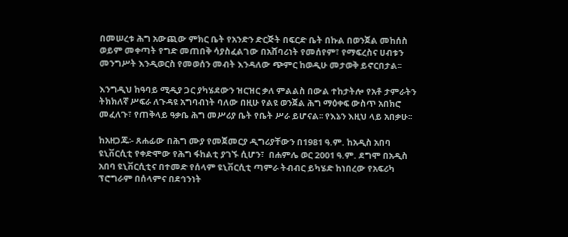በመሠረቱ ሕግ አውጪው ምክር ቤት የአንድን ድርጅት በፍርድ ቤት በኩል በወንጀል መከሰስ ወይም መቀጣት የግድ መጠበቅ ሳያስፈልገው በአሸባሪነት የመሰየም፣ የማፍረስና ሀብቱን መንግሥት እንዲወርስ የመወሰን መብት እንዳለው ጭምር ከወዲሁ መታወቅ ይኖርበታል፡፡

እንግዲህ ከዓባይ ሚዲያ ጋር ያካሄደውን ዝርዝር ቃለ ምልልስ በውል ተከታትሎ የአቶ ታምራትን ትክክለኛ ሥፍራ ለጉዳዩ አግባብነት ባለው በዚሁ የልዩ ወንጀል ሕግ ማዕቀፍ ውስጥ አበክሮ መፈለጉ፣ የጠቅላይ ዓቃቤ ሕግ መሥሪያ ቤት የቤት ሥራ ይሆናል፡፡ የእኔን እዚህ ላይ አበቃሁ፡፡

ከአዘጋጁ፡- ጸሐፊው በሕግ ሙያ የመጀመርያ ዲግሪያቸውን በ1981 ዓ.ም. ከአዲስ አበባ ዩኒቨርሲቲ የቀድሞው የሕግ ፋከልቲ ያገኙ ሲሆን፣  በሐምሌ ወር 2001 ዓ.ም. ደግሞ በአዲስ አበባ ዩኒቨርሲቲና በተመድ የሰላም ዩኒቨርሲቲ ጣምራ ትብብር ይካሄድ ከነበረው የአፍሪካ ፕሮግራም በሰላምና በደኅንነት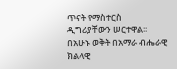ጥናት የማስተርስ ዲግሪያቸውን ሠርተዋል፡፡ በአሁኑ ወቅት በአማራ ብሔራዊ ክልላዊ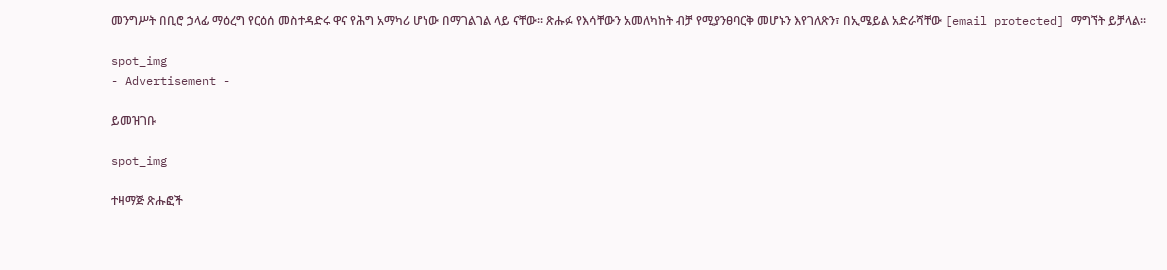መንግሥት በቢሮ ኃላፊ ማዕረግ የርዕሰ መስተዳድሩ ዋና የሕግ አማካሪ ሆነው በማገልገል ላይ ናቸው፡፡ ጽሑፉ የእሳቸውን አመለካከት ብቻ የሚያንፀባርቅ መሆኑን እየገለጽን፣ በኢሜይል አድራሻቸው [email protected] ማግኘት ይቻላል፡፡

spot_img
- Advertisement -

ይመዝገቡ

spot_img

ተዛማጅ ጽሑፎች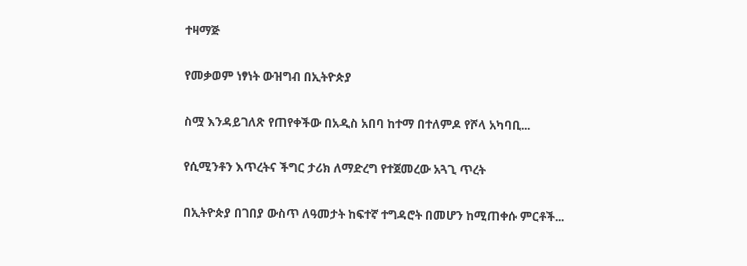ተዛማጅ

የመቃወም ነፃነት ውዝግብ በኢትዮጵያ

ስሟ እንዳይገለጽ የጠየቀችው በአዲስ አበባ ከተማ በተለምዶ የሾላ አካባቢ...

የሲሚንቶን እጥረትና ችግር ታሪክ ለማድረግ የተጀመረው አጓጊ ጥረት

በኢትዮጵያ በገበያ ውስጥ ለዓመታት ከፍተኛ ተግዳሮት በመሆን ከሚጠቀሱ ምርቶች...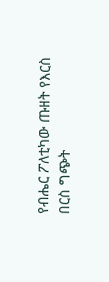የብሔር ፖለቲካው ጡዘት የእርስ በርስ ግጭት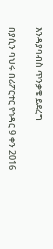እንዳያባብስ ጥንቃቄ ይደረግ

በያሲን ባህሩ በሪፖርተር የኅዳር 9 ቀን 2016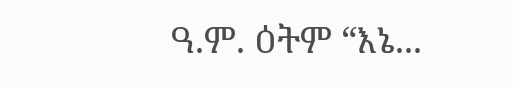ዓ.ም. ዕትም “እኔ...